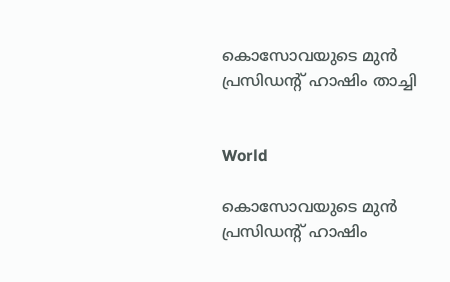കൊസോവയുടെ മുൻ പ്രസിഡന്‍റ് ഹാഷിം താച്ചി


World

കൊസോവയുടെ മുൻ പ്രസിഡന്‍റ് ഹാഷിം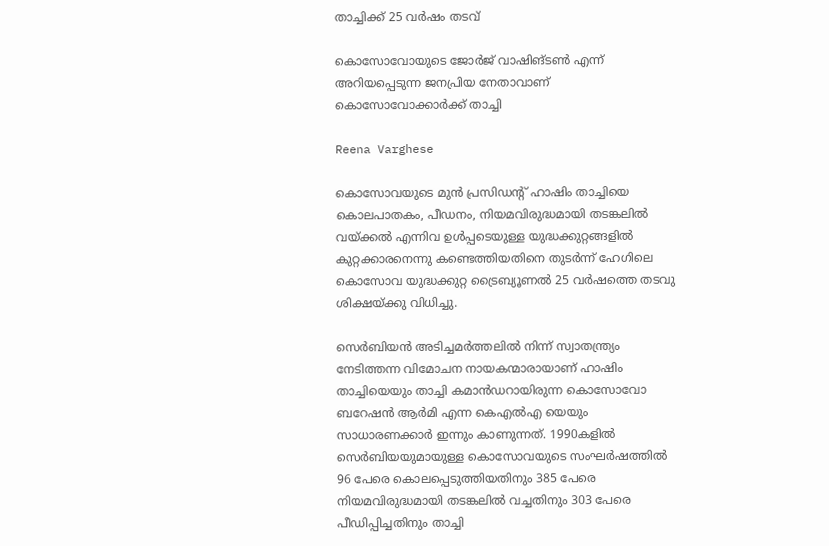താച്ചിക്ക് 25 വർഷം തടവ്

കൊസോവോയുടെ ജോർജ് വാഷിങ്ടൺ എന്ന് അറിയപ്പെടുന്ന ജനപ്രിയ നേതാവാണ് കൊസോവോക്കാർക്ക് താച്ചി

Reena Varghese

കൊസോവയുടെ മുൻ പ്രസിഡന്‍റ് ഹാഷിം താച്ചിയെ കൊലപാതകം, പീഡനം, നിയമവിരുദ്ധമായി തടങ്കലിൽ വയ്ക്കൽ എന്നിവ ഉൾപ്പടെയുള്ള യുദ്ധക്കുറ്റങ്ങളിൽ കുറ്റക്കാരനെന്നു കണ്ടെത്തിയതിനെ തുടർന്ന് ഹേഗിലെ കൊസോവ യുദ്ധക്കുറ്റ ട്രൈബ്യൂണൽ 25 വർഷത്തെ തടവു ശിക്ഷയ്ക്കു വിധിച്ചു.

സെർബിയൻ അടിച്ചമർത്തലിൽ നിന്ന് സ്വാതന്ത്ര്യം നേടിത്തന്ന വിമോചന നായകന്മാരായാണ് ഹാഷിം താച്ചിയെയും താച്ചി കമാൻഡറായിരുന്ന കൊസോവോ ബറേഷൻ ആർമി എന്ന കെഎൽഎ യെയും സാധാരണക്കാർ ഇന്നും കാണുന്നത്. 1990കളിൽ സെർബിയയുമായുള്ള കൊസോവയുടെ സംഘർഷത്തിൽ 96 പേരെ കൊലപ്പെടുത്തിയതിനും 385 പേരെ നിയമവിരുദ്ധമായി തടങ്കലിൽ വച്ചതിനും 303 പേരെ പീഡിപ്പിച്ചതിനും താച്ചി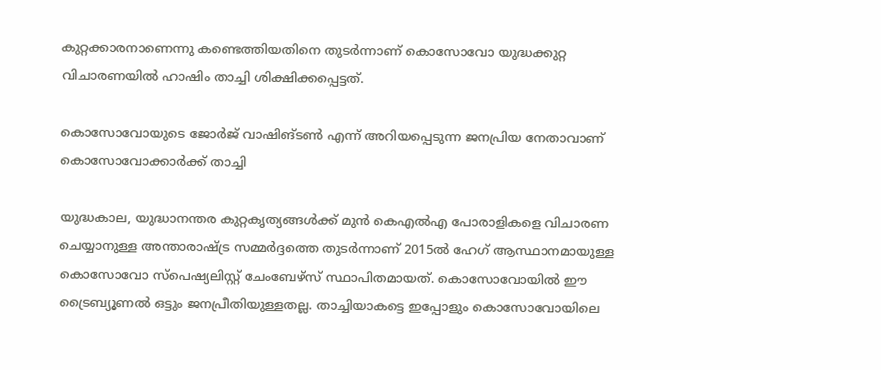കുറ്റക്കാരനാണെന്നു കണ്ടെത്തിയതിനെ തുടർന്നാണ് കൊസോവോ യുദ്ധക്കുറ്റ വിചാരണയിൽ ഹാഷിം താച്ചി ശിക്ഷിക്കപ്പെട്ടത്.

കൊസോവോയുടെ ജോർജ് വാഷിങ്ടൺ എന്ന് അറിയപ്പെടുന്ന ജനപ്രിയ നേതാവാണ് കൊസോവോക്കാർക്ക് താച്ചി

യുദ്ധകാല, യുദ്ധാനന്തര കുറ്റകൃത്യങ്ങൾക്ക് മുൻ കെഎൽഎ പോരാളികളെ വിചാരണ ചെയ്യാനുള്ള അന്താരാഷ്ട്ര സമ്മർദ്ദത്തെ തുടർന്നാണ് 2015ൽ ഹേഗ് ആസ്ഥാനമായുള്ള കൊസോവോ സ്പെഷ്യലിസ്റ്റ് ചേംബേഴ്സ് സ്ഥാപിതമായത്. കൊസോവോയിൽ ഈ ട്രൈബ്യൂണൽ ഒട്ടും ജനപ്രീതിയുള്ളതല്ല. താച്ചിയാകട്ടെ ഇപ്പോളും കൊസോവോയിലെ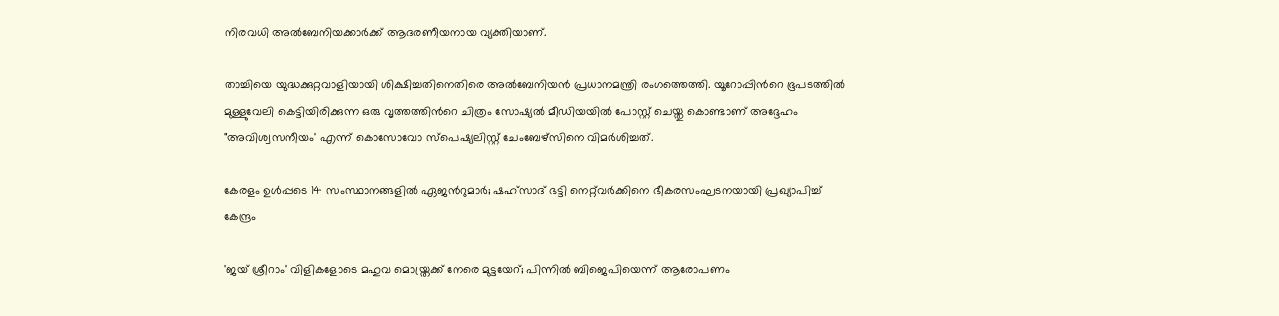നിരവധി അൽബേനിയക്കാർക്ക് ആദരണീയനായ വ്യക്തിയാണ്.

താച്ചിയെ യുദ്ധക്കുറ്റവാളിയായി ശിക്ഷിച്ചതിനെതിരെ അൽബേനിയൻ പ്രധാനമന്ത്രി രംഗത്തെത്തി. യൂറോപ്പിന്‍റെ ഭൂപടത്തിൽ മുള്ളുവേലി കെട്ടിയിരിക്കുന്ന ഒരു വൃത്തത്തിന്‍റെ ചിത്രം സോഷ്യൽ മീഡിയയിൽ പോസ്റ്റ് ചെയ്തു കൊണ്ടാണ് അദ്ദേഹം "അവിശ്വസനീയം' എന്ന് കൊസോവോ സ്പെഷ്യലിസ്റ്റ് ചേംബേഴ്സിനെ വിമർശിച്ചത്.

കേരളം ഉൾപ്പടെ 14 സംസ്ഥാനങ്ങളിൽ ഏജന്‍റുമാർ; ഷഹ്സാദ് ഭട്ടി നെറ്റ്‌വർക്കിനെ ഭീകരസംഘടനയായി പ്രഖ‍്യാപിച്ച് കേന്ദ്രം

'ജയ് ശ്രീറാം' വിളികളോടെ മഹുവ മൊയ്ത്രക്ക് നേരെ മുട്ടയേറ്; പിന്നിൽ ബിജെപിയെന്ന് ആരോപണം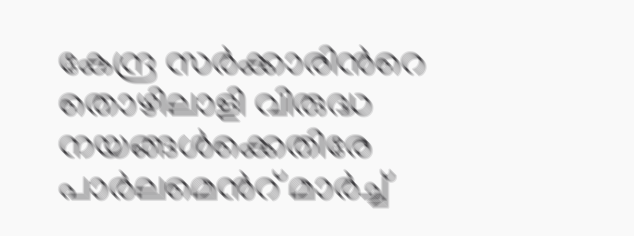കേന്ദ്ര സർക്കാരിന്‍റെ തൊഴിലാളി വിരുദ്ധ നയങ്ങൾക്കെതിരേ പാർലമെന്‍റ് മാർച്ച്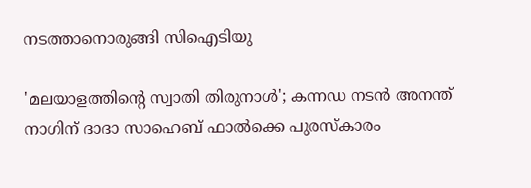നടത്താനൊരുങ്ങി സിഐടിയു

'മലയാളത്തിന്‍റെ സ്വാതി തിരുനാൾ'; കന്നഡ നടൻ അനന്ത് നാഗിന് ദാദാ സാഹെബ് ഫാൽക്കെ പുരസ്കാരം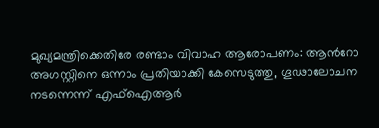മുഖ്യമന്ത്രിക്കെതിരേ രണ്ടാം വിവാഹ ആരോപണം: ആന്‍റോ അഗസ്റ്റിനെ ഒന്നാം പ്രതിയാക്കി കേസെടുത്തു, ഗൂഢാലോചന നടന്നെന്ന് എഫ്ഐആർ